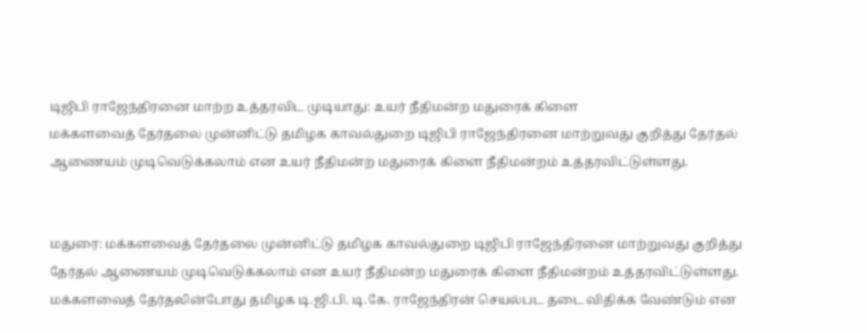டிஜிபி ராஜேந்திரனை மாற்ற உத்தரவிட முடியாது: உயர் நீதிமன்ற மதுரைக் கிளை
மக்களவைத் தேர்தலை முன்னிட்டு தமிழக காவல்துறை டிஜிபி ராஜேந்திரனை மாற்றுவது குறித்து தேர்தல் ஆணையம் முடிவெடுக்கலாம் என உயர் நீதிமன்ற மதுரைக் கிளை நீதிமன்றம் உத்தரவிட்டுள்ளது.


மதுரை: மக்களவைத் தேர்தலை முன்னிட்டு தமிழக காவல்துறை டிஜிபி ராஜேந்திரனை மாற்றுவது குறித்து தேர்தல் ஆணையம் முடிவெடுக்கலாம் என உயர் நீதிமன்ற மதுரைக் கிளை நீதிமன்றம் உத்தரவிட்டுள்ளது.
மக்களவைத் தேர்தலின்போது தமிழக டி.ஜி.பி. டி.கே. ராஜேந்திரன் செயல்பட தடை விதிக்க வேண்டும் என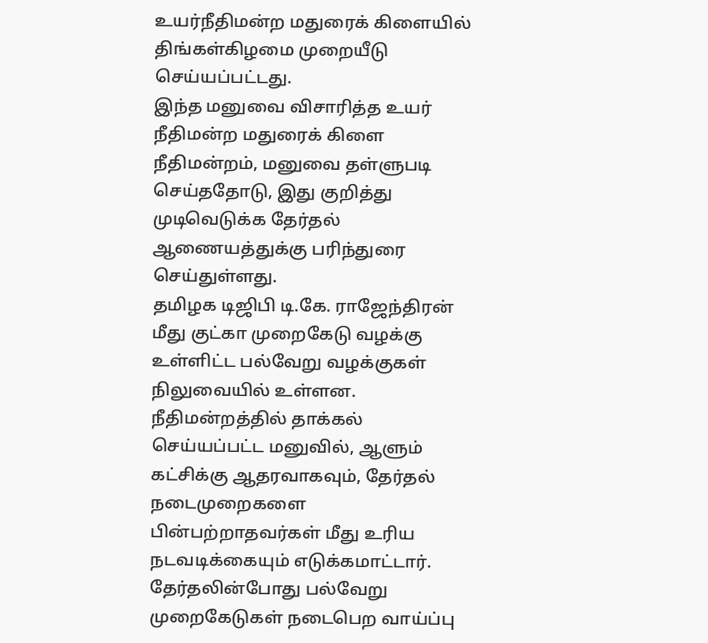உயர்நீதிமன்ற மதுரைக் கிளையில் திங்கள்கிழமை முறையீடு செய்யப்பட்டது.
இந்த மனுவை விசாரித்த உயர் நீதிமன்ற மதுரைக் கிளை நீதிமன்றம், மனுவை தள்ளுபடி செய்ததோடு, இது குறித்து முடிவெடுக்க தேர்தல் ஆணையத்துக்கு பரிந்துரை செய்துள்ளது.
தமிழக டிஜிபி டி.கே. ராஜேந்திரன் மீது குட்கா முறைகேடு வழக்கு உள்ளிட்ட பல்வேறு வழக்குகள் நிலுவையில் உள்ளன.
நீதிமன்றத்தில் தாக்கல் செய்யப்பட்ட மனுவில், ஆளும் கட்சிக்கு ஆதரவாகவும், தேர்தல் நடைமுறைகளை பின்பற்றாதவர்கள் மீது உரிய நடவடிக்கையும் எடுக்கமாட்டார். தேர்தலின்போது பல்வேறு முறைகேடுகள் நடைபெற வாய்ப்பு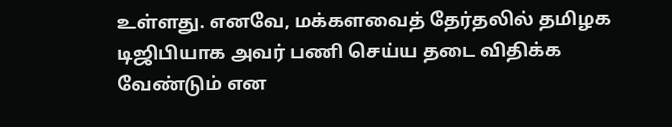உள்ளது. எனவே, மக்களவைத் தேர்தலில் தமிழக டிஜிபியாக அவர் பணி செய்ய தடை விதிக்க வேண்டும் என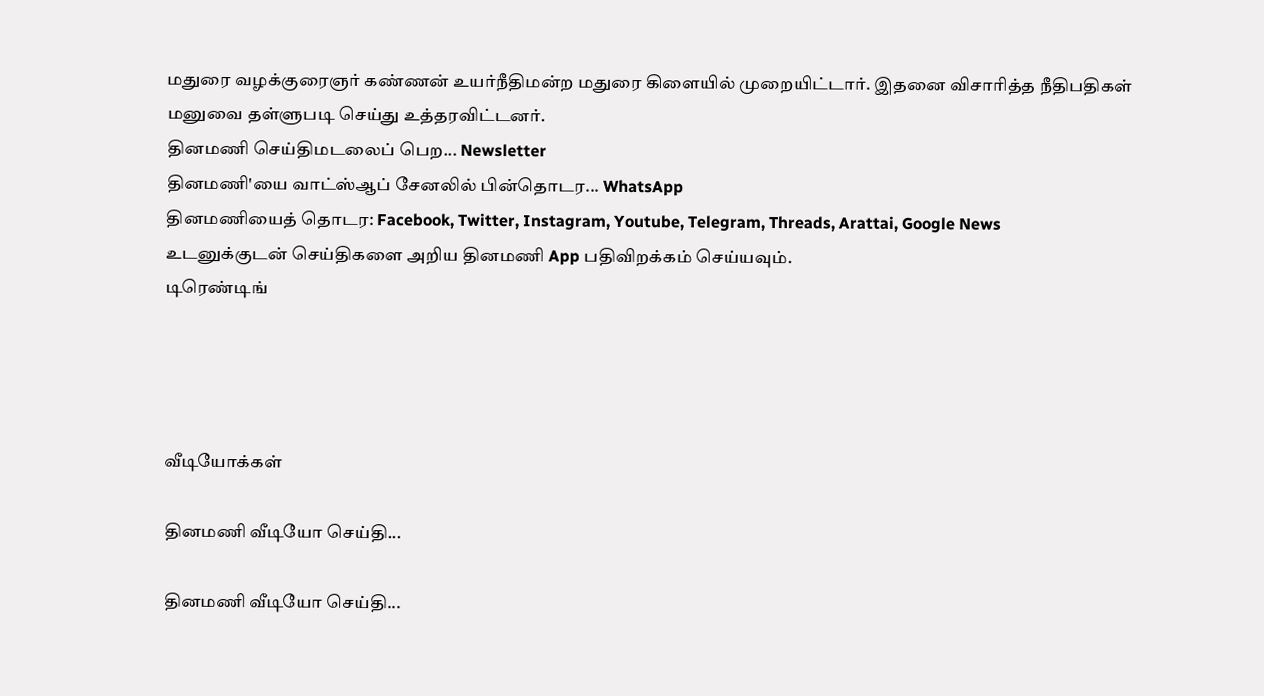மதுரை வழக்குரைஞர் கண்ணன் உயர்நீதிமன்ற மதுரை கிளையில் முறையிட்டார். இதனை விசாரித்த நீதிபதிகள் மனுவை தள்ளுபடி செய்து உத்தரவிட்டனர்.
தினமணி செய்திமடலைப் பெற... Newsletter
தினமணி'யை வாட்ஸ்ஆப் சேனலில் பின்தொடர... WhatsApp
தினமணியைத் தொடர: Facebook, Twitter, Instagram, Youtube, Telegram, Threads, Arattai, Google News
உடனுக்குடன் செய்திகளை அறிய தினமணி App பதிவிறக்கம் செய்யவும்.
டிரெண்டிங்




வீடியோக்கள்

தினமணி வீடியோ செய்தி...

தினமணி வீடியோ செய்தி...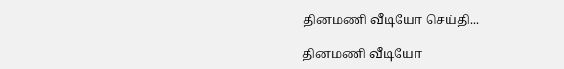தினமணி வீடியோ செய்தி...

தினமணி வீடியோ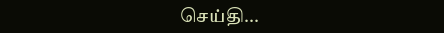செய்தி...